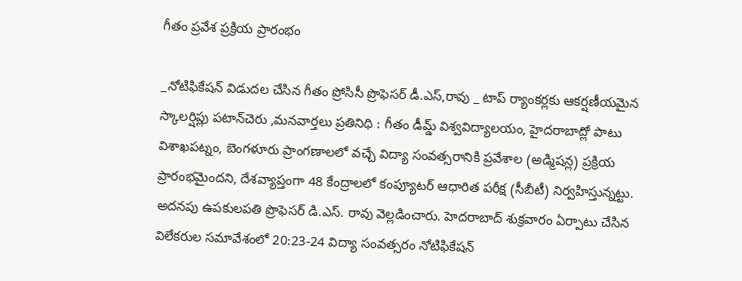గీతం ప్రవేశ ప్రక్రియ ప్రారంభం

_నోటిఫికేషన్ విడుదల చేసిన గీతం ప్రోసిసీ ప్రొఫెసర్ డీ.ఎస్,రావు _ టాప్ ర్యాంకర్లకు ఆకర్షణీయమైన స్కాలర్షిప్లు పటాన్‌చెరు ,మనవార్తలు ప్రతినిధి : గీతం డీమ్డ్ విశ్వవిద్యాలయం, హైదరాబాద్లో పాటు విశాఖపట్నం, బెంగళూరు ప్రాంగణాలలో వచ్చే విద్యా సంవత్సరానికి ప్రవేశాల (అడ్మిషన్ల) ప్రక్రియ ప్రారంభమైందని, దేశవ్యాప్తంగా 48 కేంద్రాలలో కంప్యూటర్ ఆధారిత పరీక్ష (సీబీటీ) నిర్వహిస్తున్నట్టు. అదనపు ఉపకులపతి ప్రొఫెసర్ డి.ఎస్. రావు వెల్లడించారు. హెదరాబాద్ శుక్రవారం ఏర్పాటు చేసిన విలేకరుల సమావేశంలో 20:23-24 విద్యా సంవత్సరం నోటిఫికేషన్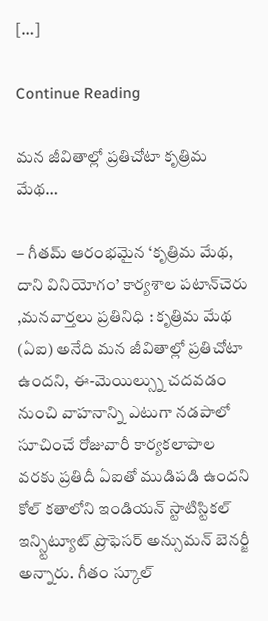[…]

Continue Reading

మన జీవితాల్లో ప్రతిచోటా కృత్రిమ మేథ…

– గీతమ్ ఆరంభమైన ‘కృత్రిమ మేథ, దాని వినియోగం’ కార్యశాల పటాన్‌చెరు ,మనవార్తలు ప్రతినిధి : కృత్రిమ మేథ (ఏఐ) అనేది మన జీవితాల్లో ప్రతిచోటా ఉందని, ఈ-మెయిల్స్ను చదవడం నుంచి వాహనాన్ని ఎటుగా నడపాలో సూచించే రోజువారీ కార్యకలాపాల వరకు ప్రతిదీ ఏఐతో ముడిపడి ఉందని కోల్ కతాలోని ఇండియన్ స్టాటిస్టికల్ ఇన్స్టిట్యూట్ ప్రొఫెసర్ అన్సుమన్ బెనర్జీ అన్నారు. గీతం స్కూల్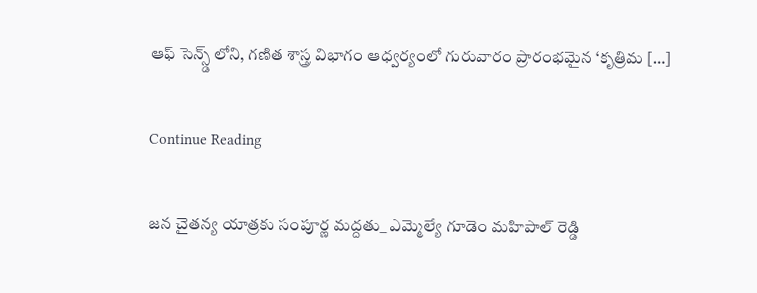ఆఫ్ సెన్స్డ్ లోని, గణిత శాస్త్ర విభాగం ఆధ్వర్యంలో గురువారం ప్రారంభమైన ‘కృత్రిమ […]

Continue Reading

జన చైతన్య యాత్రకు సంపూర్ణ మద్దతు_ ఎమ్మెల్యే గూడెం మహిపాల్ రెడ్డి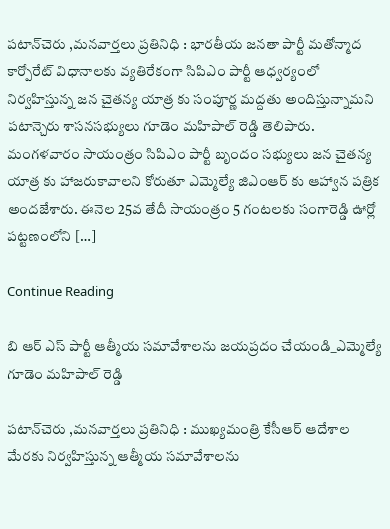పటాన్‌చెరు ,మనవార్తలు ప్రతినిధి : భారతీయ జనతా పార్టీ మతోన్మాద కార్పోరేట్ విధానాలకు వ్యతిరేకంగా సిపిఎం పార్టీ ఆధ్వర్యంలో నిర్వహిస్తున్న జన చైతన్య యాత్ర కు సంపూర్ణ మద్దతు అందిస్తున్నామని పటాన్చెరు శాసనసభ్యులు గూడెం మహిపాల్ రెడ్డి తెలిపారు. మంగళవారం సాయంత్రం సిపిఎం పార్టీ బృందం సభ్యులు జన చైతన్య యాత్ర కు హాజరుకావాలని కోరుతూ ఎమ్మెల్యే జిఎంఆర్ కు ఆహ్వాన పత్రిక అందజేశారు. ఈనెల 25వ తేదీ సాయంత్రం 5 గంటలకు సంగారెడ్డి ఊర్లో పట్టణంలోని […]

Continue Reading

బి ఆర్ ఎస్ పార్టీ ఆత్మీయ సమావేశాలను జయప్రదం చేయండి_ఎమ్మెల్యే గూడెం మహిపాల్ రెడ్డి

పటాన్‌చెరు ,మనవార్తలు ప్రతినిధి : ముఖ్యమంత్రి కేసీఆర్ ఆదేశాల మేరకు నిర్వహిస్తున్న ఆత్మీయ సమావేశాలను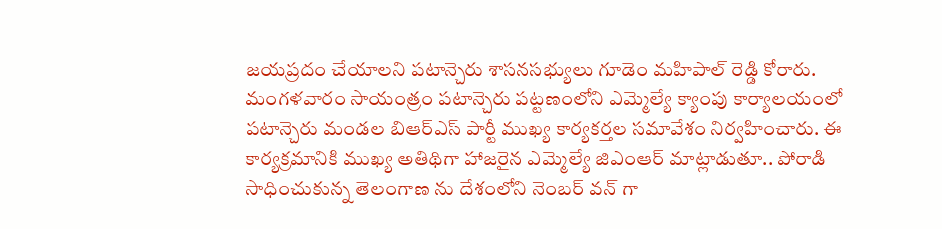జయప్రదం చేయాలని పటాన్చెరు శాసనసభ్యులు గూడెం మహిపాల్ రెడ్డి కోరారు. మంగళవారం సాయంత్రం పటాన్చెరు పట్టణంలోని ఎమ్మెల్యే క్యాంపు కార్యాలయంలో పటాన్చెరు మండల బిఆర్ఎస్ పార్టీ ముఖ్య కార్యకర్తల సమావేశం నిర్వహించారు. ఈ కార్యక్రమానికి ముఖ్య అతిథిగా హాజరైన ఎమ్మెల్యే జిఎంఆర్ మాట్లాడుతూ.. పోరాడి సాధించుకున్న తెలంగాణ ను దేశంలోని నెంబర్ వన్ గా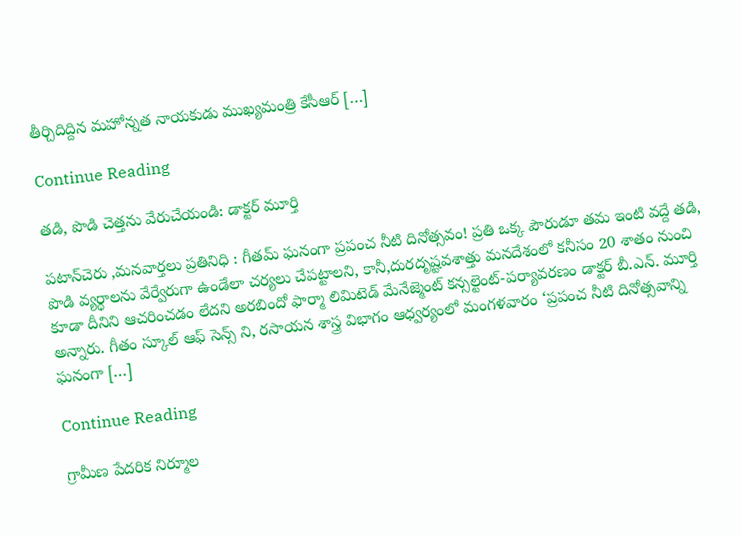తీర్చిదిద్దిన మహోన్నత నాయకుడు ముఖ్యమంత్రి కేసీఆర్ […]

Continue Reading

తడి, పొడి చెత్తను వేరుచేయండి: డాక్టర్ మూర్తి

పటాన్‌చెరు ,మనవార్తలు ప్రతినిధి : గీతమ్ ఘనంగా ప్రపంచ నీటి దినోత్సవం! ప్రతి ఒక్క పౌరుడూ తమ ఇంటి వద్దే తడి, పొడి వ్యర్థాలను వేర్వేరుగా ఉండేలా చర్యలు చేపట్టాలని, కానీ,దురదృష్టవశాత్తు మనదేశంలో కనీసం 20 శాతం నుంచి కూడా దీనిని ఆచరించడం లేదని అరబిందో ఫార్మా లిమిటెడ్ మేనేజ్మెంట్ కన్సల్టెంట్-పర్యావరణం డాక్టర్ బీ.ఎన్. మూర్తి అన్నారు. గీతం స్కూల్ ఆఫ్ సెన్స్ ని, రసాయన శాస్త్ర విభాగం ఆధ్వర్యంలో మంగళవారం ‘ప్రపంచ నీటి దినోత్సవాన్ని ఘనంగా […]

Continue Reading

గ్రామీణ పేదరిక నిర్మూల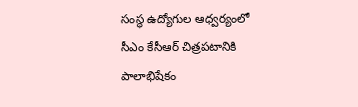సంస్థ ఉద్యోగుల ఆధ్వర్యంలో సీఎం కేసీఆర్ చిత్రపటానికి పాలాభిషేకం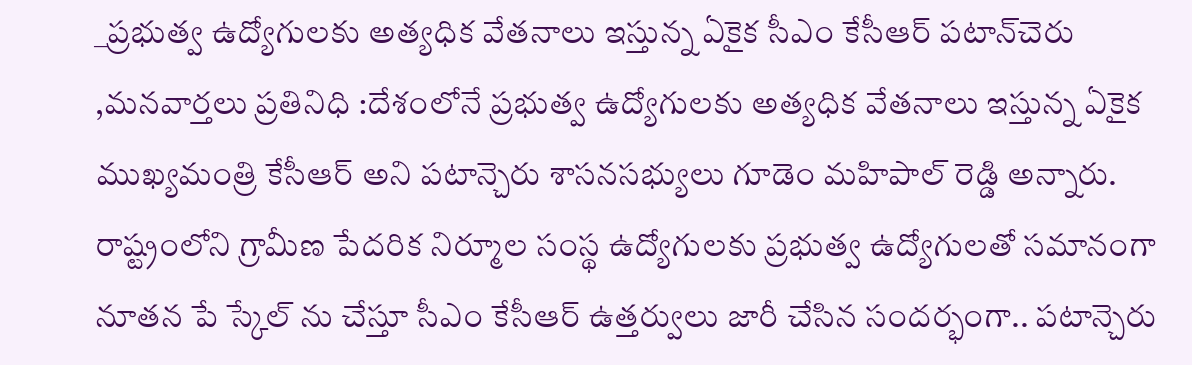_ప్రభుత్వ ఉద్యోగులకు అత్యధిక వేతనాలు ఇస్తున్న ఏకైక సీఎం కేసీఆర్ పటాన్‌చెరు ,మనవార్తలు ప్రతినిధి :దేశంలోనే ప్రభుత్వ ఉద్యోగులకు అత్యధిక వేతనాలు ఇస్తున్న ఏకైక ముఖ్యమంత్రి కేసీఆర్ అని పటాన్చెరు శాసనసభ్యులు గూడెం మహిపాల్ రెడ్డి అన్నారు. రాష్ట్రంలోని గ్రామీణ పేదరిక నిర్మూల సంస్థ ఉద్యోగులకు ప్రభుత్వ ఉద్యోగులతో సమానంగా నూతన పే స్కేల్ ను చేస్తూ సీఎం కేసీఆర్ ఉత్తర్వులు జారీ చేసిన సందర్భంగా.. పటాన్చెరు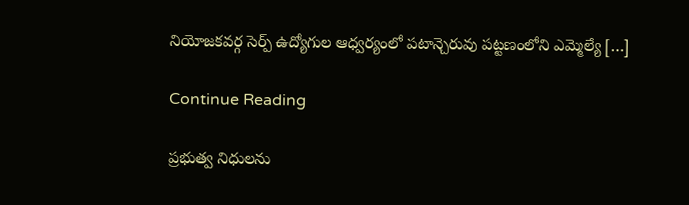నియోజకవర్గ సెర్ప్ ఉద్యోగుల ఆధ్వర్యంలో పటాన్చెరువు పట్టణంలోని ఎమ్మెల్యే […]

Continue Reading

ప్రభుత్వ నిధులను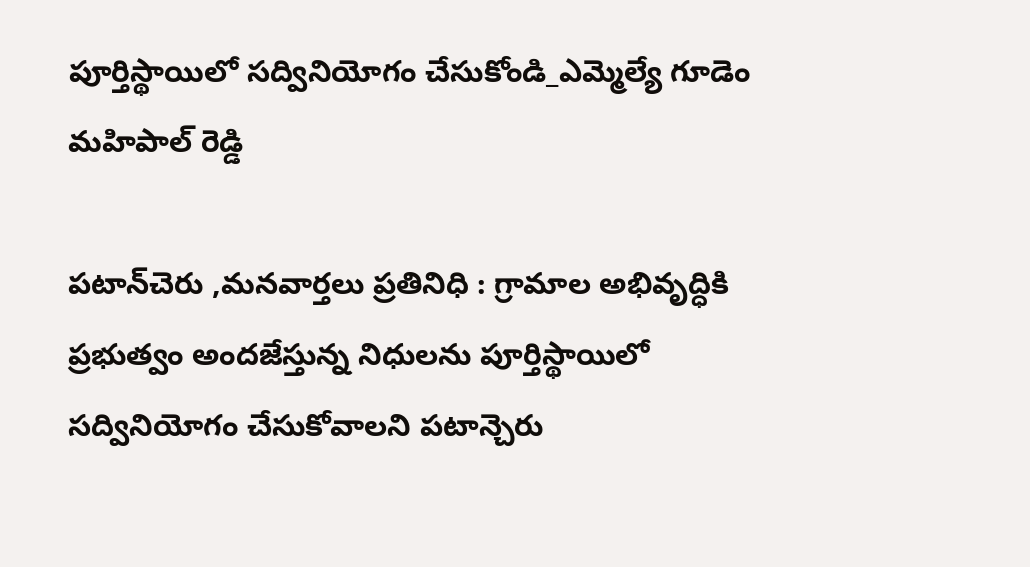పూర్తిస్థాయిలో సద్వినియోగం చేసుకోండి_ఎమ్మెల్యే గూడెం మహిపాల్ రెడ్డి

పటాన్‌చెరు ,మనవార్తలు ప్రతినిధి : గ్రామాల అభివృద్ధికి ప్రభుత్వం అందజేస్తున్న నిధులను పూర్తిస్థాయిలో సద్వినియోగం చేసుకోవాలని పటాన్చెరు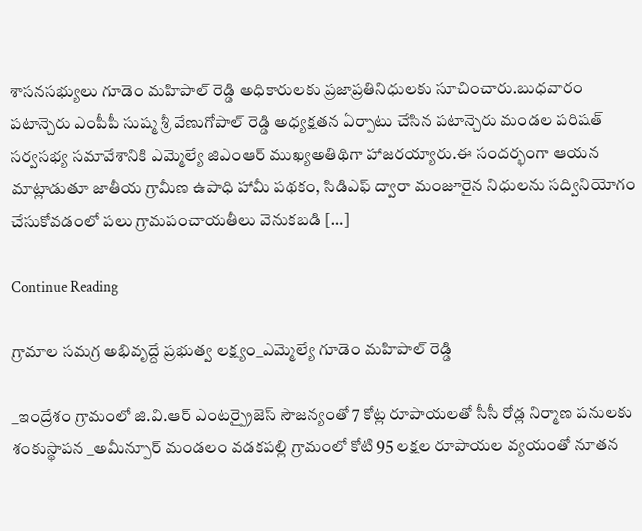శాసనసభ్యులు గూడెం మహిపాల్ రెడ్డి అధికారులకు ప్రజాప్రతినిధులకు సూచించారు.బుధవారం పటాన్చెరు ఎంపీపీ సుష్మ శ్రీ వేణుగోపాల్ రెడ్డి అధ్యక్షతన ఏర్పాటు చేసిన పటాన్చెరు మండల పరిషత్ సర్వసభ్య సమావేశానికి ఎమ్మెల్యే జిఎంఆర్ ముఖ్యఅతిథిగా హాజరయ్యారు.ఈ సందర్భంగా ఆయన మాట్లాడుతూ జాతీయ గ్రామీణ ఉపాధి హామీ పథకం, సిడిఎఫ్ ద్వారా మంజూరైన నిధులను సద్వినియోగం చేసుకోవడంలో పలు గ్రామపంచాయతీలు వెనుకబడి […]

Continue Reading

గ్రామాల సమగ్ర అభివృద్దే ప్రభుత్వ లక్ష్యం_ఎమ్మెల్యే గూడెం మహిపాల్ రెడ్డి

_ఇంద్రేశం గ్రామంలో జి.వి.ఆర్ ఎంటర్ప్రైజెస్ సౌజన్యంతో 7 కోట్ల రూపాయలతో సీసీ రోడ్ల నిర్మాణ పనులకు శంకుస్థాపన _అమీన్పూర్ మండలం వడకపల్లి గ్రామంలో కోటి 95 లక్షల రూపాయల వ్యయంతో నూతన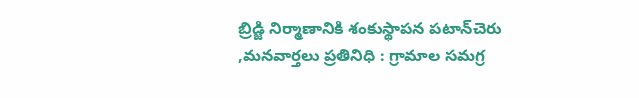బ్రిడ్జి నిర్మాణానికి శంకుస్థాపన పటాన్‌చెరు ,మనవార్తలు ప్రతినిధి : గ్రామాల సమగ్ర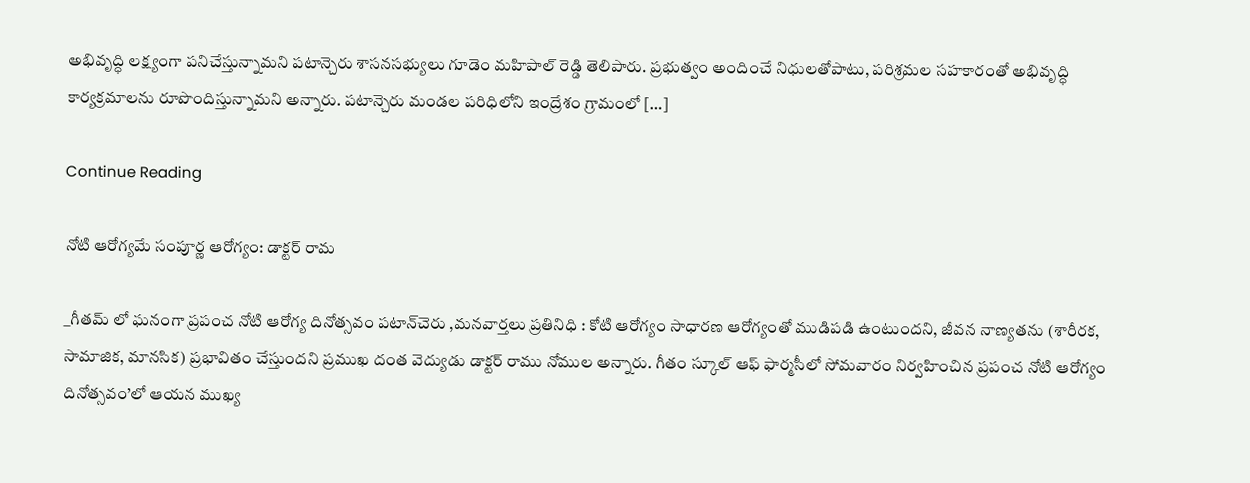అభివృద్ధి లక్ష్యంగా పనిచేస్తున్నామని పటాన్చెరు శాసనసభ్యులు గూడెం మహిపాల్ రెడ్డి తెలిపారు. ప్రభుత్వం అందించే నిధులతోపాటు, పరిశ్రమల సహకారంతో అభివృద్ధి కార్యక్రమాలను రూపొందిస్తున్నామని అన్నారు. పటాన్చెరు మండల పరిధిలోని ఇంద్రేశం గ్రామంలో […]

Continue Reading

నోటి ఆరోగ్యమే సంపూర్ణ ఆరోగ్యం: డాక్టర్ రామ

_గీతమ్ లో ఘనంగా ప్రపంచ నోటి ఆరోగ్య దినోత్సవం పటాన్‌చెరు ,మనవార్తలు ప్రతినిధి : కోటి ఆరోగ్యం సాధారణ ఆరోగ్యంతో ముడిపడి ఉంటుందని, జీవన నాణ్యతను (శారీరక, సామాజిక, మానసిక) ప్రభావితం చేస్తుందని ప్రముఖ దంత వెద్యుడు డాక్టర్ రాము నోముల అన్నారు. గీతం స్కూల్ ఆఫ్ ఫార్మసీలో సోమవారం నిర్వహించిన ప్రపంచ నోటి ఆరోగ్యం దినోత్సవం’లో ఆయన ముఖ్య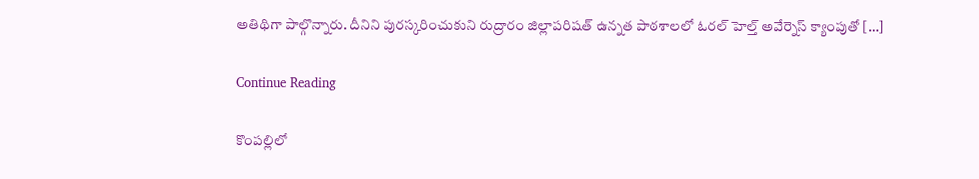అతిథిగా పాల్గొన్నారు. దీనిని పురస్కరించుకుని రుద్రారం జిల్లాపరిషత్ ఉన్నత పాఠశాలలో ఓరల్ హెల్త్ అవేర్నెస్ క్యాంపుతో […]

Continue Reading

కొంపల్లిలో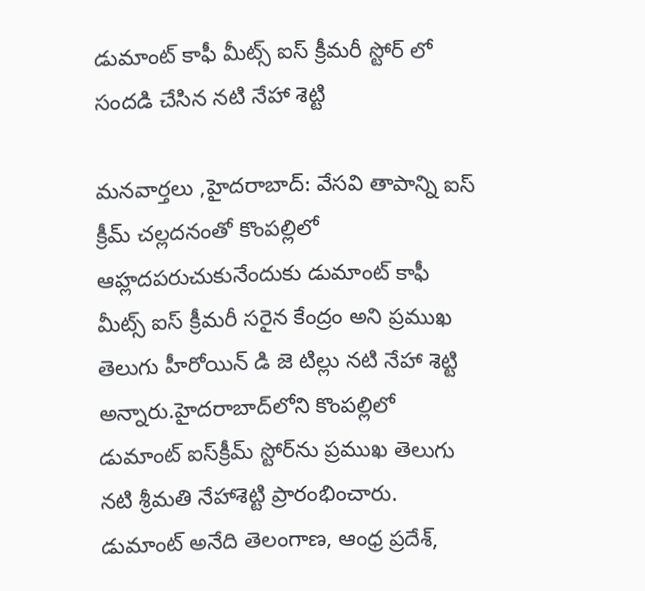డుమాంట్ కాఫీ మీట్స్ ఐస్ క్రీమరీ స్టోర్‌ లో సందడి చేసిన నటి నేహా శెట్టి

మనవార్తలు ,హైదరాబాద్: వేసవి తాపాన్ని ఐస్ క్రీమ్ చల్లదనంతో కొంపల్లిలో ఆహ్లదపరుచుకునేందుకు డుమాంట్ కాఫీ మీట్స్ ఐస్ క్రీమరీ సరైన కేంద్రం అని ప్రముఖ తెలుగు హీరోయిన్ డి జె టిల్లు నటి నేహా శెట్టి అన్నారు.హైదరాబాద్‌లోని కొంపల్లిలో డుమాంట్ ఐస్‌క్రీమ్ స్టోర్‌ను ప్రముఖ తెలుగు నటి శ్రీమతి నేహాశెట్టి ప్రారంభించారు. డుమాంట్ అనేది తెలంగాణ, ఆంధ్ర ప్రదేశ్,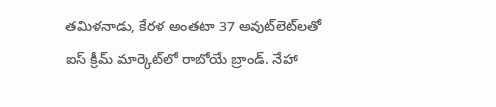తమిళనాడు, కేరళ అంతటా 37 అవుట్‌లెట్‌లతో ఐస్ క్రీమ్ మార్కెట్‌లో రాబోయే బ్రాండ్. నేహా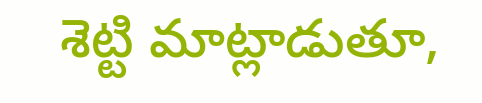శెట్టి మాట్లాడుతూ,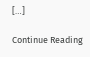[…]

Continue Reading